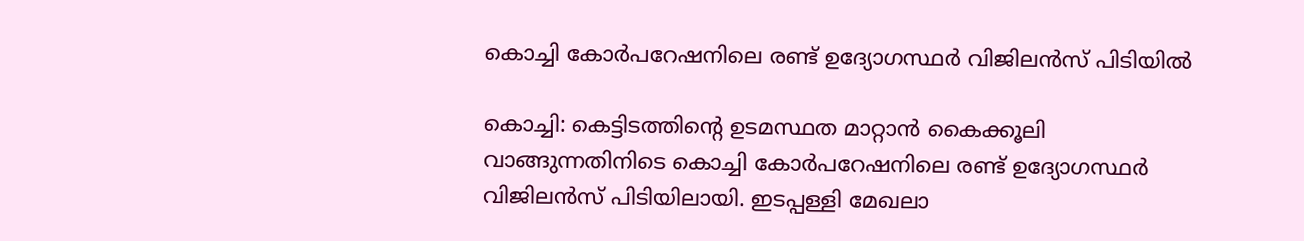കൊച്ചി കോര്‍പറേഷനിലെ രണ്ട് ഉദ്യോഗസ്ഥര്‍ വിജിലന്‍സ് പിടിയില്‍

കൊച്ചി: കെട്ടിടത്തിന്‍റെ ഉടമസ്ഥത മാറ്റാന്‍ കൈക്കൂലി വാങ്ങുന്നതിനിടെ കൊച്ചി കോര്‍പറേഷനിലെ രണ്ട് ഉദ്യോഗസ്ഥര്‍ വിജിലന്‍സ് പിടിയിലായി. ഇടപ്പള്ളി മേഖലാ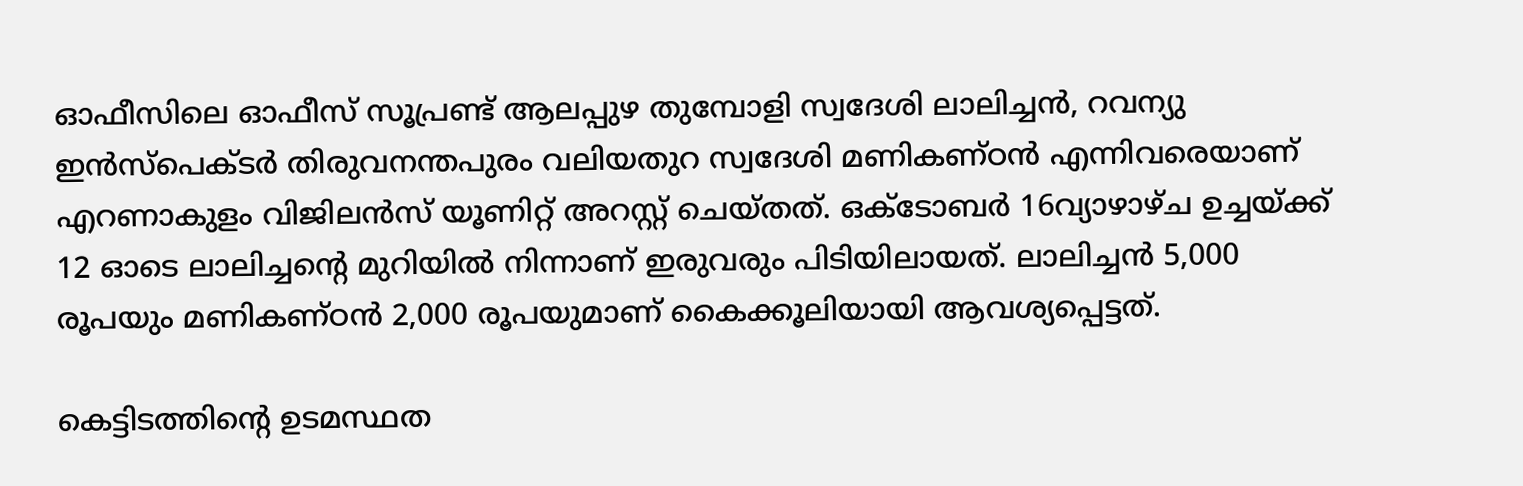ഓഫീസിലെ ഓഫീസ് സൂപ്രണ്ട് ആലപ്പുഴ തുമ്പോളി സ്വദേശി ലാലിച്ചന്‍, റവന്യു ഇന്‍സ്‌പെക്ടര്‍ തിരുവനന്തപുരം വലിയതുറ സ്വദേശി മണികണ്ഠന്‍ എന്നിവരെയാണ് എറണാകുളം വിജിലന്‍സ് യൂണിറ്റ് അറസ്റ്റ് ചെയ്തത്. ഒക്ടോബർ 16വ്യാഴാഴ്ച ഉച്ചയ്ക്ക് 12 ഓടെ ലാലിച്ചന്‍റെ മുറിയില്‍ നിന്നാണ് ഇരുവരും പിടിയിലായത്. ലാലിച്ചന്‍ 5,000 രൂപയും മണികണ്ഠന്‍ 2,000 രൂപയുമാണ് കൈക്കൂലിയായി ആവശ്യപ്പെട്ടത്.

കെട്ടിടത്തിന്‍റെ ഉടമസ്ഥത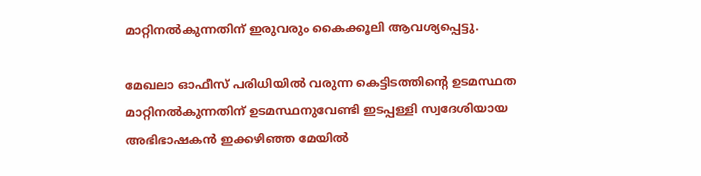മാറ്റിനല്‍കുന്നതിന് ഇരുവരും കൈക്കൂലി ആവശ്യപ്പെട്ടു.

മേഖലാ ഓഫീസ് പരിധിയില്‍ വരുന്ന കെട്ടിടത്തിന്‍റെ ഉടമസ്ഥത മാറ്റിനല്‍കുന്നതിന് ഉടമസ്ഥനുവേണ്ടി ഇടപ്പള്ളി സ്വദേശിയായ അഭിഭാഷകന്‍ ഇക്കഴിഞ്ഞ മേയില്‍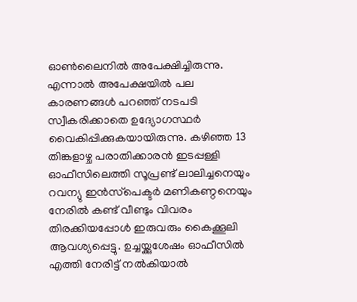ഓണ്‍ലൈനില്‍ അപേക്ഷിച്ചിരുന്നു. എന്നാല്‍ അപേക്ഷയില്‍ പല കാരണങ്ങള്‍ പറഞ്ഞ് നടപടി സ്വീകരിക്കാതെ ഉദ്യോഗസ്ഥര്‍ വൈകിപ്പിക്കുകയായിരുന്നു. കഴിഞ്ഞ 13 തിങ്കളാഴ്ച പരാതിക്കാരന്‍ ഇടപ്പള്ളി ഓഫീസിലെത്തി സൂപ്രണ്ട് ലാലിച്ചനെയും റവന്യു ഇന്‍സ്‌പെക്ടര്‍ മണികണ്ഠനെയും നേരില്‍ കണ്ട് വീണ്ടും വിവരം തിരക്കിയപ്പോള്‍ ഇരുവരും കൈക്കൂലി ആവശ്യപ്പെട്ടു. ഉച്ചയ്ക്കുശേഷം ഓഫീസില്‍ എത്തി നേരിട്ട് നല്‍കിയാല്‍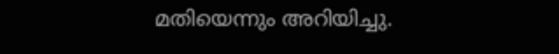മതിയെന്നും അറിയിച്ചു.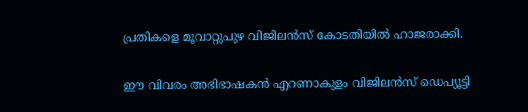പ്രതികളെ മൂവാറ്റുപുഴ വിജിലന്‍സ് കോടതിയില്‍ ഹാജരാക്കി.

ഈ വിവരം അഭിഭാഷകന്‍ എറണാകുളം വിജിലന്‍സ് ഡെപ്യൂട്ടി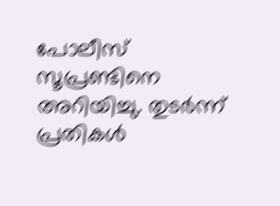പോലീസ് സൂപ്രണ്ടിനെ അറിയിച്ചു. തുടര്‍ന്ന് പ്രതികള്‍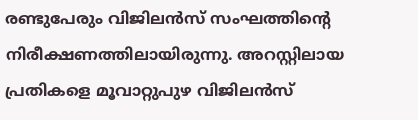രണ്ടുപേരും വിജിലന്‍സ് സംഘത്തിന്‍റെ നിരീക്ഷണത്തിലായിരുന്നു. അറസ്റ്റിലായ പ്രതികളെ മൂവാറ്റുപുഴ വിജിലന്‍സ്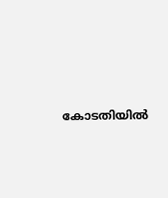കോടതിയില്‍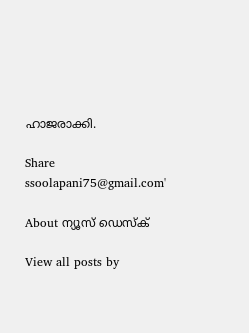ഹാജരാക്കി.

Share
ssoolapani75@gmail.com'

About ന്യൂസ് ഡെസ്ക്

View all posts by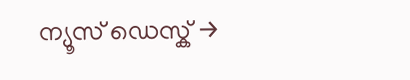ന്യൂസ് ഡെസ്ക് →